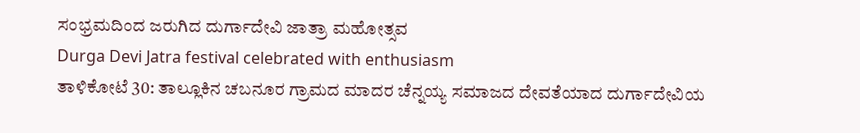ಸಂಭ್ರಮದಿಂದ ಜರುಗಿದ ದುರ್ಗಾದೇವಿ ಜಾತ್ರಾ ಮಹೋತ್ಸವ
Durga Devi Jatra festival celebrated with enthusiasm
ತಾಳಿಕೋಟೆ 30: ತಾಲ್ಲೂಕಿನ ಚಬನೂರ ಗ್ರಾಮದ ಮಾದರ ಚೆನ್ನಯ್ಯ ಸಮಾಜದ ದೇವತೆಯಾದ ದುರ್ಗಾದೇವಿಯ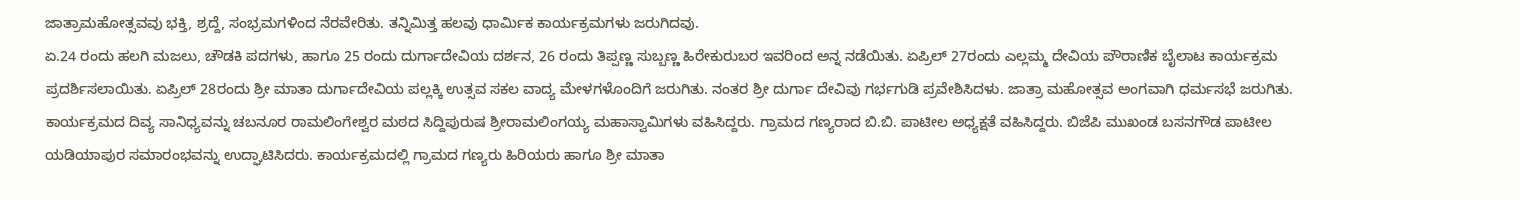ಜಾತ್ರಾಮಹೋತ್ಸವವು ಭಕ್ತಿ, ಶ್ರದ್ದೆ, ಸಂಭ್ರಮಗಳಿಂದ ನೆರವೇರಿತು. ತನ್ನಿಮಿತ್ತ ಹಲವು ಧಾರ್ಮಿಕ ಕಾರ್ಯಕ್ರಮಗಳು ಜರುಗಿದವು.
ಏ.24 ರಂದು ಹಲಗಿ ಮಜಲು, ಚೌಡಕಿ ಪದಗಳು, ಹಾಗೂ 25 ರಂದು ದುರ್ಗಾದೇವಿಯ ದರ್ಶನ, 26 ರಂದು ತಿಪ್ಪಣ್ಣ ಸುಬ್ಬಣ್ಣ ಹಿರೇಕುರುಬರ ಇವರಿಂದ ಅನ್ನ ನಡೆಯಿತು. ಏಪ್ರಿಲ್ 27ರಂದು ಎಲ್ಲಮ್ಮ ದೇವಿಯ ಪೌರಾಣಿಕ ಬೈಲಾಟ ಕಾರ್ಯಕ್ರಮ ಪ್ರದರ್ಶಿಸಲಾಯಿತು. ಏಪ್ರಿಲ್ 28ರಂದು ಶ್ರೀ ಮಾತಾ ದುರ್ಗಾದೇವಿಯ ಪಲ್ಲಕ್ಕಿ ಉತ್ಸವ ಸಕಲ ವಾದ್ಯ ಮೇಳಗಳೊಂದಿಗೆ ಜರುಗಿತು. ನಂತರ ಶ್ರೀ ದುರ್ಗಾ ದೇವಿವು ಗರ್ಭಗುಡಿ ಪ್ರವೇಶಿಸಿದಳು. ಜಾತ್ರಾ ಮಹೋತ್ಸವ ಅಂಗವಾಗಿ ಧರ್ಮಸಭೆ ಜರುಗಿತು.
ಕಾರ್ಯಕ್ರಮದ ದಿವ್ಯ ಸಾನಿಧ್ಯವನ್ನು ಚಬನೂರ ರಾಮಲಿಂಗೇಶ್ವರ ಮಠದ ಸಿದ್ದಿಪುರುಷ ಶ್ರೀರಾಮಲಿಂಗಯ್ಯ ಮಹಾಸ್ವಾಮಿಗಳು ವಹಿಸಿದ್ದರು. ಗ್ರಾಮದ ಗಣ್ಯರಾದ ಬಿ.ಬಿ. ಪಾಟೀಲ ಅಧ್ಯಕ್ಷತೆ ವಹಿಸಿದ್ದರು. ಬಿಜೆಪಿ ಮುಖಂಡ ಬಸನಗೌಡ ಪಾಟೀಲ ಯಡಿಯಾಪುರ ಸಮಾರಂಭವನ್ನು ಉದ್ಘಾಟಿಸಿದರು. ಕಾರ್ಯಕ್ರಮದಲ್ಲಿ ಗ್ರಾಮದ ಗಣ್ಯರು ಹಿರಿಯರು ಹಾಗೂ ಶ್ರೀ ಮಾತಾ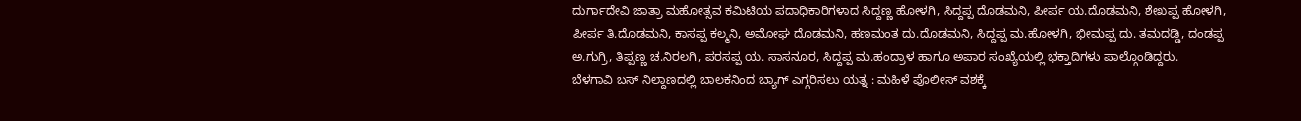ದುರ್ಗಾದೇವಿ ಜಾತ್ರಾ ಮಹೋತ್ಸವ ಕಮಿಟಿಯ ಪದಾಧಿಕಾರಿಗಳಾದ ಸಿದ್ದಣ್ಣ ಹೋಳಗಿ, ಸಿದ್ದಪ್ಪ ದೊಡಮನಿ, ಪೀರ್ಪ ಯ.ದೊಡಮನಿ, ಶೇಖಪ್ಪ ಹೋಳಗಿ, ಪೀರ್ಪ ತಿ.ದೊಡಮನಿ, ಕಾಸಪ್ಪ ಕಲ್ಮನಿ, ಅಮೋಘ ದೊಡಮನಿ, ಹಣಮಂತ ದು.ದೊಡಮನಿ, ಸಿದ್ದಪ್ಪ ಮ.ಹೋಳಗಿ, ಭೀಮಪ್ಪ ದು. ತಮದಡ್ಡಿ, ದಂಡಪ್ಪ ಅ.ಗುಗ್ರಿ, ತಿಪ್ಪಣ್ಣ ಚ.ನಿರಲಗಿ, ಪರಸಪ್ಪ ಯ. ಸಾಸನೂರ, ಸಿದ್ದಪ್ಪ ಮ.ಹಂದ್ರಾಳ ಹಾಗೂ ಅಪಾರ ಸಂಖ್ಯೆಯಲ್ಲಿ ಭಕ್ತಾದಿಗಳು ಪಾಲ್ಗೊಂಡಿದ್ದರು.
ಬೆಳಗಾವಿ ಬಸ್ ನಿಲ್ದಾಣದಲ್ಲಿ ಬಾಲಕನಿಂದ ಬ್ಯಾಗ್ ಎಗ್ಗರಿಸಲು ಯತ್ನ : ಮಹಿಳೆ ಪೊಲೀಸ್ ವಶಕ್ಕೆ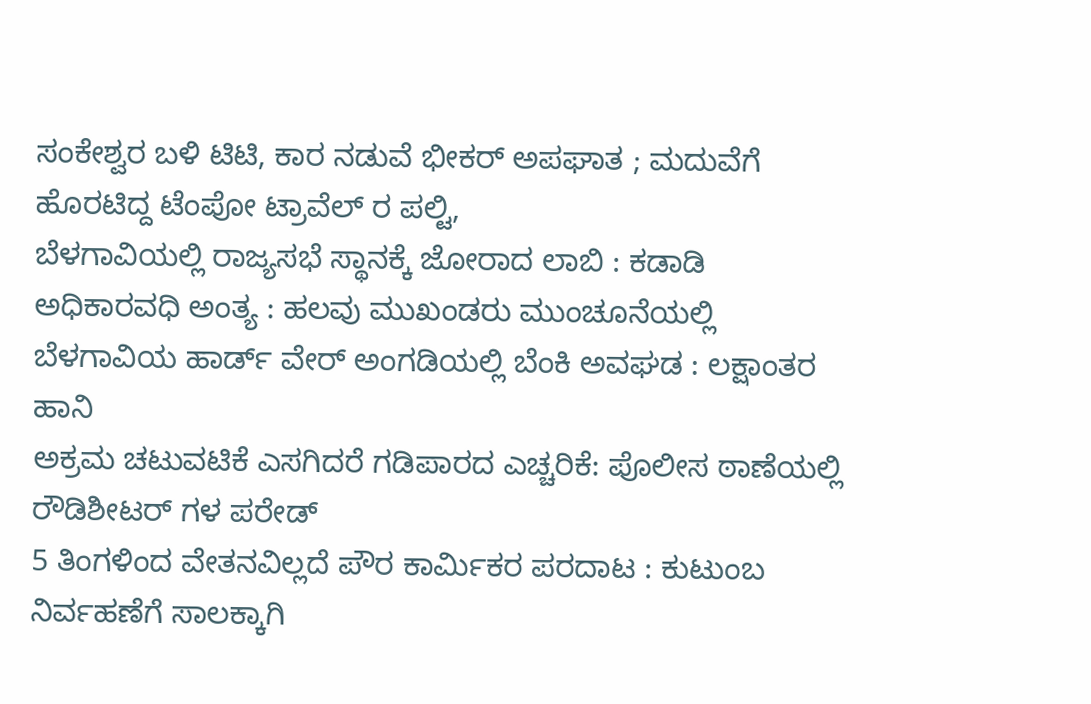ಸಂಕೇಶ್ವರ ಬಳಿ ಟಿಟಿ, ಕಾರ ನಡುವೆ ಭೀಕರ್ ಅಪಘಾತ ; ಮದುವೆಗೆ ಹೊರಟಿದ್ದ ಟೆಂಪೋ ಟ್ರಾವೆಲ್ ರ ಪಲ್ಟಿ,
ಬೆಳಗಾವಿಯಲ್ಲಿ ರಾಜ್ಯಸಭೆ ಸ್ಥಾನಕ್ಕೆ ಜೋರಾದ ಲಾಬಿ : ಕಡಾಡಿ ಅಧಿಕಾರವಧಿ ಅಂತ್ಯ : ಹಲವು ಮುಖಂಡರು ಮುಂಚೂನೆಯಲ್ಲಿ
ಬೆಳಗಾವಿಯ ಹಾರ್ಡ್ ವೇರ್ ಅಂಗಡಿಯಲ್ಲಿ ಬೆಂಕಿ ಅವಘಡ : ಲಕ್ಷಾಂತರ ಹಾನಿ
ಅಕ್ರಮ ಚಟುವಟಿಕೆ ಎಸಗಿದರೆ ಗಡಿಪಾರದ ಎಚ್ಚರಿಕೆ: ಪೊಲೀಸ ಠಾಣೆಯಲ್ಲಿ ರೌಡಿಶೀಟರ್ ಗಳ ಪರೇಡ್
5 ತಿಂಗಳಿಂದ ವೇತನವಿಲ್ಲದೆ ಪೌರ ಕಾರ್ಮಿಕರ ಪರದಾಟ : ಕುಟುಂಬ ನಿರ್ವಹಣೆಗೆ ಸಾಲಕ್ಕಾಗಿ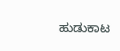ಹುಡುಕಾಟ